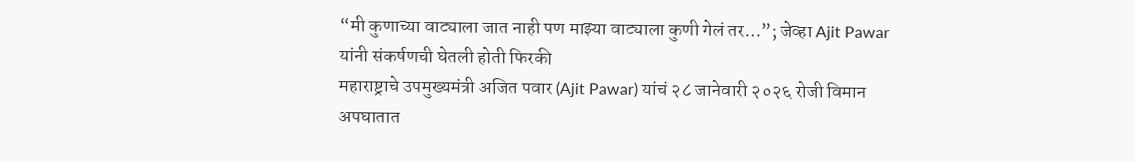“मी कुणाच्या वाट्याला जात नाही पण माझ्या वाट्याला कुणी गेलं तर…”; जेव्हा Ajit Pawar यांनी संकर्षणची घेतली होती फिरकी
महाराष्ट्राचे उपमुख्यमंत्री अजित पवार (Ajit Pawar) यांचं २८ जानेवारी २०२६ रोजी विमान अपघातात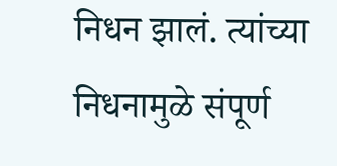निधन झालं. त्यांच्या निधनामुळे संपूर्ण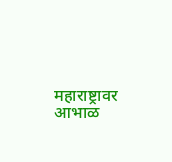महाराष्ट्रावर आभाळ